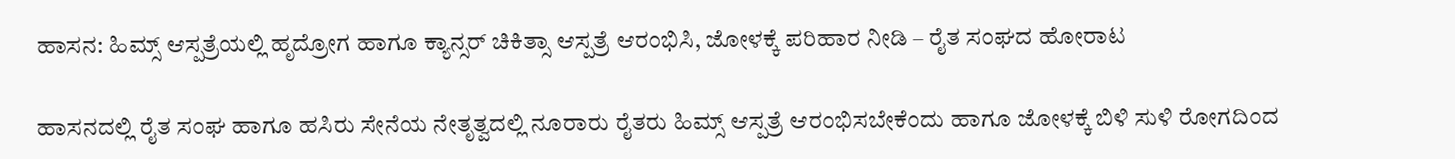ಹಾಸನ: ಹಿಮ್ಸ್ ಆಸ್ಪತ್ರೆಯಲ್ಲಿ ಹೃದ್ರೋಗ ಹಾಗೂ ಕ್ಯಾನ್ಸರ್ ಚಿಕಿತ್ಸಾ ಆಸ್ಪತ್ರೆ ಆರಂಭಿಸಿ, ಜೋಳಕ್ಕೆ ಪರಿಹಾರ ನೀಡಿ – ರೈತ ಸಂಘದ ಹೋರಾಟ

ಹಾಸನದಲ್ಲಿ ರೈತ ಸಂಘ ಹಾಗೂ ಹಸಿರು ಸೇನೆಯ ನೇತೃತ್ವದಲ್ಲಿ ನೂರಾರು ರೈತರು ಹಿಮ್ಸ್ ಆಸ್ಪತ್ರೆ ಆರಂಭಿಸಬೇಕೆಂದು ಹಾಗೂ ಜೋಳಕ್ಕೆ ಬಿಳಿ ಸುಳಿ ರೋಗದಿಂದ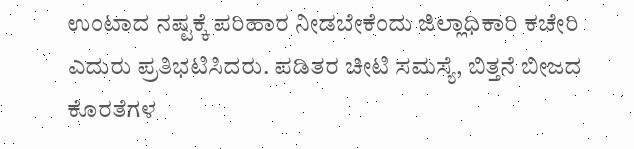ಉಂಟಾದ ನಷ್ಟಕ್ಕೆ ಪರಿಹಾರ ನೀಡಬೇಕೆಂದು ಜಿಲ್ಲಾಧಿಕಾರಿ ಕಚೇರಿ ಎದುರು ಪ್ರತಿಭಟಿಸಿದರು. ಪಡಿತರ ಚೀಟಿ ಸಮಸ್ಯೆ, ಬಿತ್ತನೆ ಬೀಜದ ಕೊರತೆಗಳ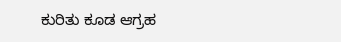ಕುರಿತು ಕೂಡ ಆಗ್ರಹ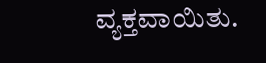ವ್ಯಕ್ತವಾಯಿತು.